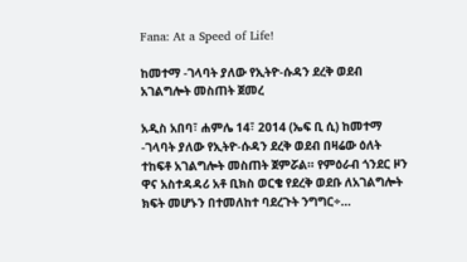Fana: At a Speed of Life!

ከመተማ -ገላባት ያለው የኢትዮ-ሱዳን ደረቅ ወደብ አገልግሎት መስጠት ጀመረ

አዲስ አበባ፣ ሐምሌ 14፣ 2014 (ኤፍ ቢ ሲ) ከመተማ -ገላባት ያለው የኢትዮ-ሱዳን ደረቅ ወደብ በዛሬው ዕለት ተከፍቶ አገልግሎት መስጠት ጀምሯል። የምዕራብ ጎንደር ዞን ዋና አስተዳዳሪ አቶ ቢክስ ወርቄ የደረቅ ወደቡ ለአገልግሎት ክፍት መሆኑን በተመለከተ ባደረጉት ንግግር÷…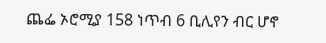ጨፌ ኦሮሚያ 158 ነጥብ 6 ቢሊየን ብር ሆኖ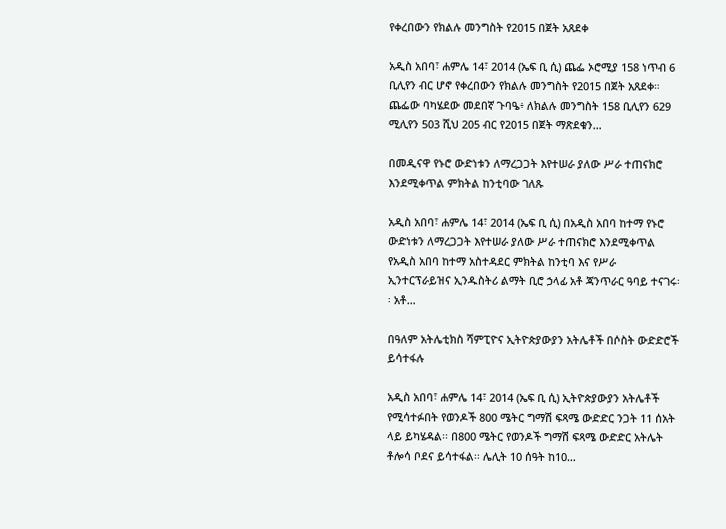የቀረበውን የክልሉ መንግስት የ2015 በጀት አጸደቀ

አዲስ አበባ፣ ሐምሌ 14፣ 2014 (ኤፍ ቢ ሲ) ጨፌ ኦሮሚያ 158 ነጥብ 6 ቢሊየን ብር ሆኖ የቀረበውን የክልሉ መንግስት የ2015 በጀት አጸደቀ። ጨፌው ባካሄደው መደበኛ ጉባዔ፥ ለክልሉ መንግስት 158 ቢሊየን 629 ሚሊየን 503 ሺህ 205 ብር የ2015 በጀት ማጽደቁን…

በመዲናዋ የኑሮ ውድነቱን ለማረጋጋት እየተሠራ ያለው ሥራ ተጠናክሮ እንደሚቀጥል ምክትል ከንቲባው ገለጹ

አዲስ አበባ፣ ሐምሌ 14፣ 2014 (ኤፍ ቢ ሲ) በአዲስ አበባ ከተማ የኑሮ ውድነቱን ለማረጋጋት እየተሠራ ያለው ሥራ ተጠናክሮ እንደሚቀጥል የአዲስ አበባ ከተማ አስተዳደር ምክትል ከንቲባ እና የሥራ ኢንተርፕራይዝና ኢንዱስትሪ ልማት ቢሮ ኃላፊ አቶ ጃንጥራር ዓባይ ተናገሩ፡፡ አቶ…

በዓለም አትሌቲክስ ሻምፒዮና ኢትዮጵያውያን አትሌቶች በሶስት ውድድሮች ይሳተፋሉ

አዲስ አበባ፣ ሐምሌ 14፣ 2014 (ኤፍ ቢ ሲ) ኢትዮጵያውያን አትሌቶች የሚሳተፉበት የወንዶች 800 ሜትር ግማሽ ፍጻሜ ውድድር ንጋት 11 ሰአት ላይ ይካሄዳል፡፡ በ800 ሜትር የወንዶች ግማሽ ፍጻሜ ውድድር አትሌት ቶሎሳ ቦደና ይሳተፋል፡፡ ሌሊት 10 ሰዓት ከ10…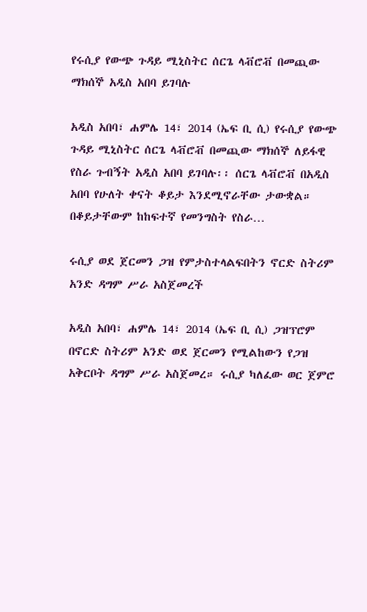የሩሲያ የውጭ ጉዳይ ሚኒስትር ሰርጌ ላቭሮቭ በመጪው ማክሰኞ አዲስ አበባ ይገባሉ

አዲስ አበባ፣ ሐምሌ 14፣ 2014 (ኤፍ ቢ ሲ) የሩሲያ የውጭ ጉዳይ ሚኒስትር ሰርጌ ላቭሮቭ በመጪው ማክሰኞ ለይፋዊ የስራ ጉብኝት አዲስ አበባ ይገባሉ፡፡ ሰርጌ ላቭሮቭ በአዲስ አበባ የሁለት ቀናት ቆይታ እንደሚኖራቸው ታውቋል። በቆይታቸውም ከከፍተኛ የመንግስት የስራ…

ሩሲያ ወደ ጀርመን ጋዝ የምታስተላልፍበትን ኖርድ ስትሪም አንድ ዳግም ሥራ አስጀመረች

አዲስ አበባ፣ ሐምሌ 14፣ 2014 (ኤፍ ቢ ሲ) ጋዝፕሮም በኖርድ ስትሪም አንድ ወደ ጀርመን የሚልከውን የጋዝ አቅርቦት ዳግም ሥራ አስጀመረ። ሩሲያ ካለፈው ወር ጀምሮ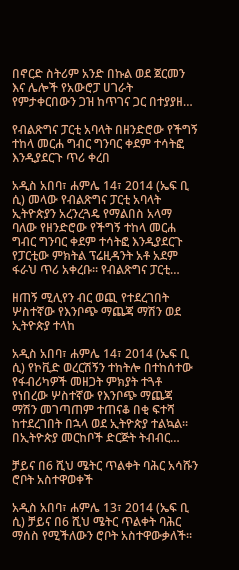በኖርድ ስትሪም አንድ በኩል ወደ ጀርመን እና ሌሎች የአውሮፓ ሀገራት የምታቀርበውን ጋዝ ከጥገና ጋር በተያያዘ…

የብልጽግና ፓርቲ አባላት በዘንድሮው የችግኝ ተከላ መርሐ ግብር ግንባር ቀደም ተሳትፎ እንዲያደርጉ ጥሪ ቀረበ

አዲስ አበባ፣ ሐምሌ 14፣ 2014 (ኤፍ ቢ ሲ) መላው የብልጽግና ፓርቲ አባላት ኢትዮጵያን አረንረጓዴ የማልበስ አላማ ባለው የዘንድሮው የችግኝ ተከላ መርሐ ግብር ግንባር ቀደም ተሳትፎ እንዲያደርጉ የፓርቲው ምክትል ፕሬዚዳንት አቶ አደም ፋራህ ጥሪ አቀረቡ። የብልጽግና ፓርቲ…

ዘጠኝ ሚሊየን ብር ወጪ የተደረገበት ሦስተኛው የእንቦጭ ማጨጃ ማሽን ወደ ኢትዮጵያ ተላከ

አዲስ አበባ፣ ሐምሌ 14፣ 2014 (ኤፍ ቢ ሲ) የኮቪድ ወረርሽኝን ተከትሎ በተከሰተው የፋብሪካዎች መዘጋት ምክያት ተጓቶ የነበረው ሦስተኛው የእንቦጭ ማጨጃ ማሽን መገጣጠም ተጠናቆ በቂ ፍተሻ ከተደረገበት በኋላ ወደ ኢትዮጵያ ተልኳል፡፡ በኢትዮጵያ መርከቦች ድርጅት ትብብር…

ቻይና በ6 ሺህ ሜትር ጥልቀት ባሕር አሳሹን ሮቦት አስተዋወቀች

አዲስ አበባ፣ ሐምሌ 13፣ 2014 (ኤፍ ቢ ሲ) ቻይና በ6 ሺህ ሜትር ጥልቀት ባሕር ማሰስ የሚችለውን ሮቦት አስተዋውቃለች፡፡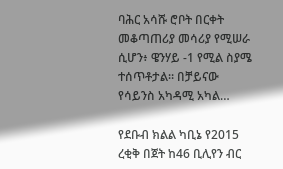ባሕር አሳሹ ሮቦት በርቀት መቆጣጠሪያ መሳሪያ የሚሠራ ሲሆን፥ ዌንሃይ -1 የሚል ስያሜ ተሰጥቶታል። በቻይናው የሳይንስ አካዳሚ አካል…

የደቡብ ክልል ካቢኔ የ2015 ረቂቅ በጀት ከ46 ቢሊየን ብር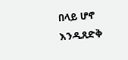በላይ ሆኖ እንዲጸድቅ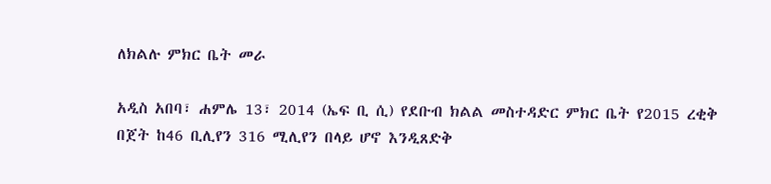ለክልሉ ምክር ቤት መራ

አዲስ አበባ፣ ሐምሌ 13፣ 2014 (ኤፍ ቢ ሲ) የደቡብ ክልል መስተዳድር ምክር ቤት የ2015 ረቂቅ በጀት ከ46 ቢሊየን 316 ሚሊየን በላይ ሆኖ እንዲጸድቅ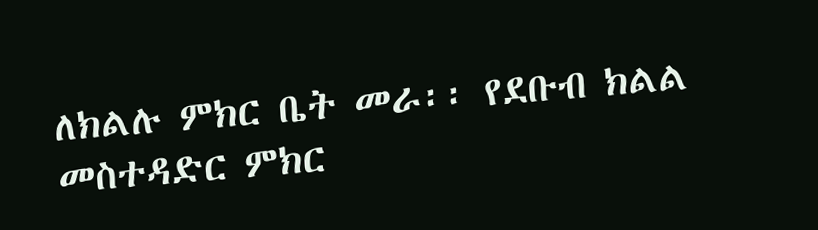ለክልሉ ምክር ቤት መራ፡፡ የደቡብ ክልል መስተዳድር ምክር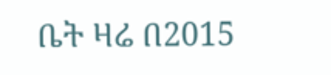ቤት ዛሬ በ2015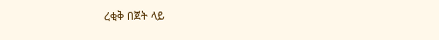ረቂቅ በጀት ላይ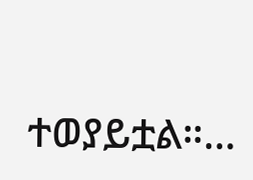ተወያይቷል።…